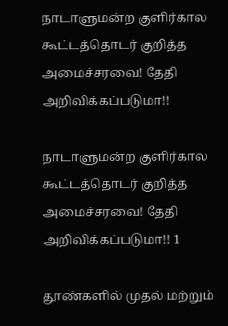நாடாளுமன்ற குளிர்கால கூட்டத்தொடர் குறித்த அமைச்சரவை! தேதி அறிவிக்கப்படுமா!!

நாடாளுமன்ற குளிர்கால கூட்டத்தொடர் குறித்த அமைச்சரவை! தேதி அறிவிக்கப்படுமா!! 1

தூண்களில் முதல் மற்றும்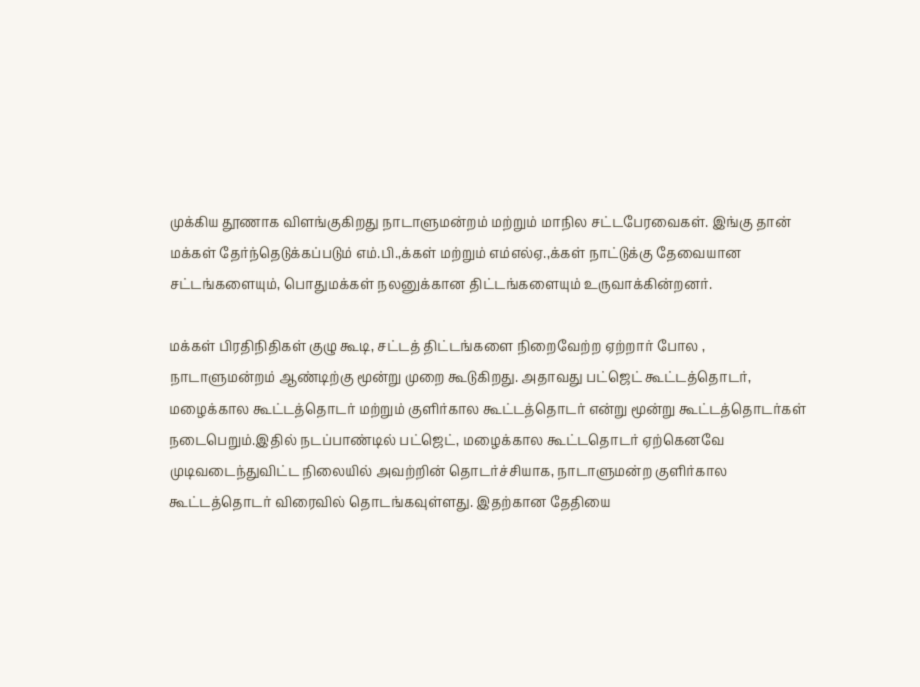முக்கிய தூணாக விளங்குகிறது நாடாளுமன்றம் மற்றும் மாநில சட்டபேரவைகள். இங்கு தான் மக்கள் தேர்ந்தெடுக்கப்படும் எம்.பி.,க்கள் மற்றும் எம்எல்ஏ.,க்கள் நாட்டுக்கு தேவையான சட்டங்களையும், பொதுமக்கள் நலனுக்கான திட்டங்களையும் உருவாக்கின்றனர்.

மக்கள் பிரதிநிதிகள் குழு கூடி, சட்டத் திட்டங்களை நிறைவேற்ற ஏற்றார் போல , நாடாளுமன்றம் ஆண்டிற்கு மூன்று முறை கூடுகிறது. அதாவது பட்ஜெட் கூட்டத்தொடர், மழைக்கால கூட்டத்தொடர் மற்றும் குளிர்கால கூட்டத்தொடர் என்று மூன்று கூட்டத்தொடர்கள் நடைபெறும்.இதில் நடப்பாண்டில் பட்ஜெட், மழைக்கால கூட்டதொடர் ஏற்கெனவே முடிவடைந்துவிட்ட நிலையில் அவற்றின் தொடர்ச்சியாக, நாடாளுமன்ற குளிர்கால கூட்டத்தொடர் விரைவில் தொடங்கவுள்ளது. இதற்கான தேதியை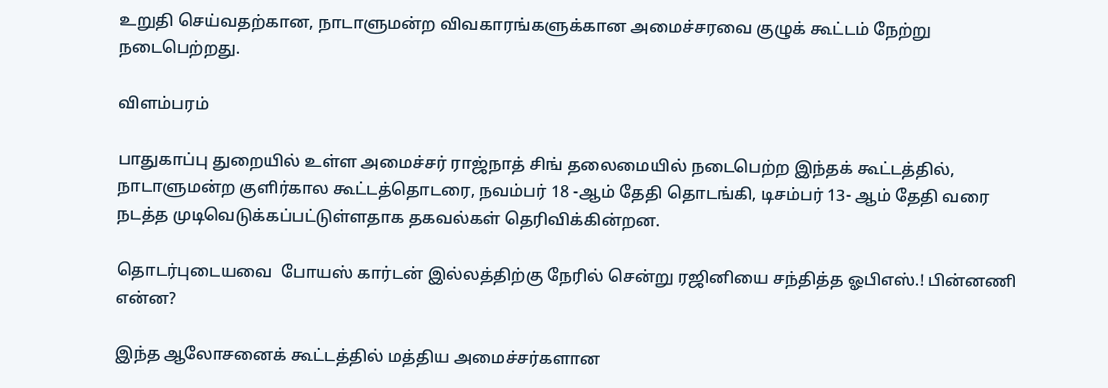உறுதி செய்வதற்கான, நாடாளுமன்ற விவகாரங்களுக்கான அமைச்சரவை குழுக் கூட்டம் நேற்று நடைபெற்றது.

விளம்பரம்

பாதுகாப்பு துறையில் உள்ள அமைச்சர் ராஜ்நாத் சிங் தலைமையில் நடைபெற்ற இந்தக் கூட்டத்தில், நாடாளுமன்ற குளிர்கால கூட்டத்தொடரை, நவம்பர் 18 -ஆம் தேதி தொடங்கி, டிசம்பர் 13- ஆம் தேதி வரை நடத்த முடிவெடுக்கப்பட்டுள்ளதாக தகவல்கள் தெரிவிக்கின்றன.

தொடர்புடையவை  போயஸ் கார்டன் இல்லத்திற்கு நேரில் சென்று ரஜினியை சந்தித்த ஓபிஎஸ்.! பின்னணி என்ன?

இந்த ஆலோசனைக் கூட்டத்தில் மத்திய அமைச்சர்களான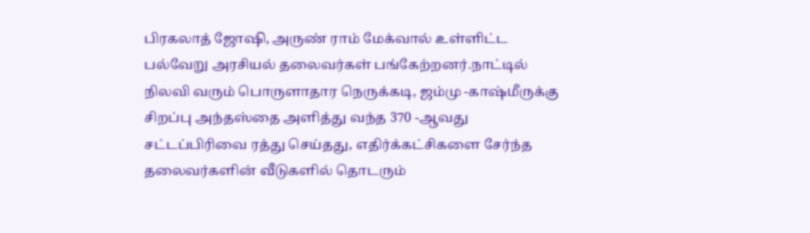பிரகலாத் ஜோஷி, அருண் ராம் மேக்வால் உள்ளிட்ட பல்வேறு அரசியல் தலைவர்கள் பங்கேற்றனர்.நாட்டில் நிலவி வரும் பொருளாதார நெருக்கடி, ஜம்மு -காஷ்மீருக்கு சிறப்பு அந்தஸ்தை அளித்து வந்த 370 -ஆவது சட்டப்பிரிவை ரத்து செய்தது, எதிர்க்கட்சிகளை சேர்ந்த தலைவர்களின் வீடுகளில் தொடரும்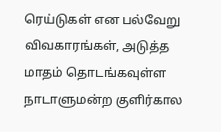ரெய்டுகள் என பல்வேறு விவகாரங்கள், அடுத்த மாதம் தொடங்கவுள்ள நாடாளுமன்ற குளிர்கால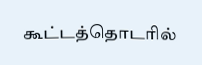கூட்டத்தொடரில்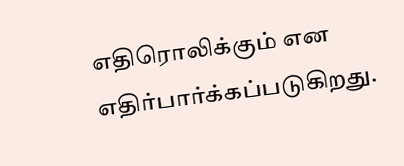எதிரொலிக்கும் என எதிர்பார்க்கப்படுகிறது.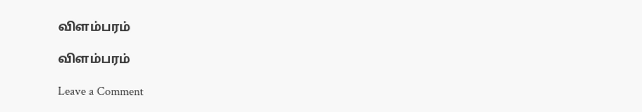விளம்பரம்

விளம்பரம்

Leave a Comment